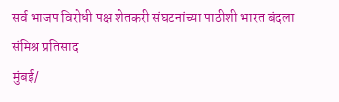सर्व भाजप विरोधी पक्ष शेतकरी संघटनांच्या पाठीशी भारत बंदला संमिश्र प्रतिसाद
मुंबई/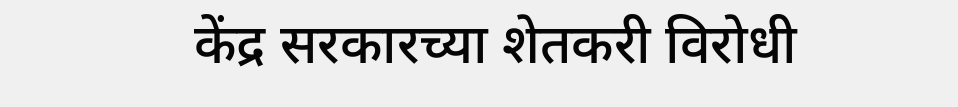केंद्र सरकारच्या शेतकरी विरोधी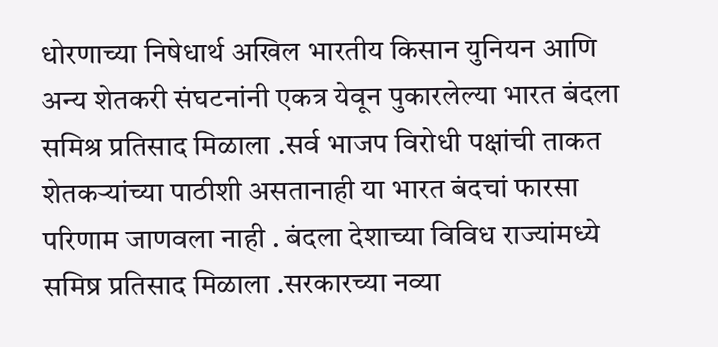धोरणाच्या निषेधार्थ अखिल भारतीय किसान युनियन आणि अन्य शेतकरी संघटनांनी एकत्र येवून पुकारलेल्या भारत बंदला समिश्र प्रतिसाद मिळाला .सर्व भाजप विरोधी पक्षांची ताकत शेतकऱ्यांच्या पाठीशी असतानाही या भारत बंदचां फारसा परिणाम जाणवला नाही . बंदला देशाच्या विविध राज्यांमध्ये समिष्र प्रतिसाद मिळाला .सरकारच्या नव्या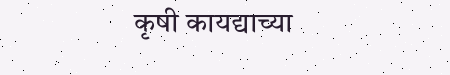कृषी कायद्याच्या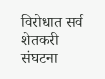विरोधात सर्व शेतकरी संघटना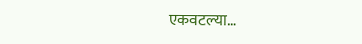एकवटल्या…